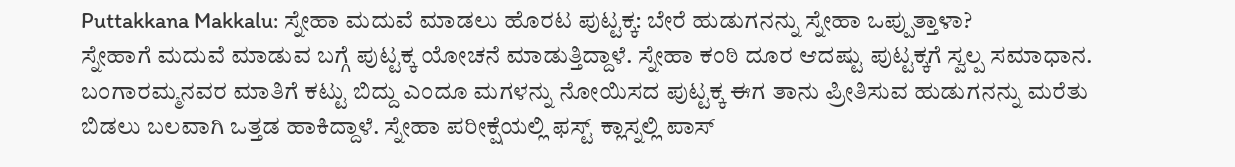Puttakkana Makkalu: ಸ್ನೇಹಾ ಮದುವೆ ಮಾಡಲು ಹೊರಟ ಪುಟ್ಟಕ್ಕ: ಬೇರೆ ಹುಡುಗನನ್ನು ಸ್ನೇಹಾ ಒಪ್ಪುತ್ತಾಳಾ?
ಸ್ನೇಹಾಗೆ ಮದುವೆ ಮಾಡುವ ಬಗ್ಗೆ ಪುಟ್ಟಕ್ಕ ಯೋಚನೆ ಮಾಡುತ್ತಿದ್ದಾಳೆ. ಸ್ನೇಹಾ ಕಂಠಿ ದೂರ ಆದಷ್ಟು ಪುಟ್ಟಕ್ಕಗೆ ಸ್ವಲ್ಪ ಸಮಾಧಾನ. ಬಂಗಾರಮ್ಮನವರ ಮಾತಿಗೆ ಕಟ್ಟು ಬಿದ್ದು ಎಂದೂ ಮಗಳನ್ನು ನೋಯಿಸದ ಪುಟ್ಟಕ್ಕ ಈಗ ತಾನು ಪ್ರೀತಿಸುವ ಹುಡುಗನನ್ನು ಮರೆತು ಬಿಡಲು ಬಲವಾಗಿ ಒತ್ತಡ ಹಾಕಿದ್ದಾಳೆ. ಸ್ನೇಹಾ ಪರೀಕ್ಷೆಯಲ್ಲಿ ಫಸ್ಟ್ ಕ್ಲಾಸ್ನಲ್ಲಿ ಪಾಸ್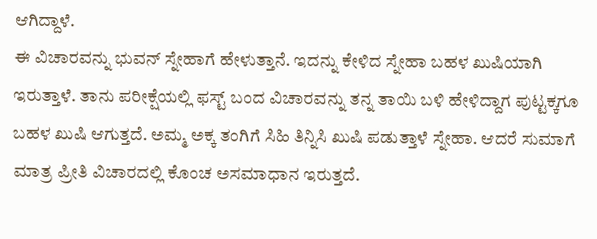ಆಗಿದ್ದಾಳೆ.
ಈ ವಿಚಾರವನ್ನು ಭುವನ್ ಸ್ನೇಹಾಗೆ ಹೇಳುತ್ತಾನೆ. ಇದನ್ನು ಕೇಳಿದ ಸ್ನೇಹಾ ಬಹಳ ಖುಷಿಯಾಗಿ ಇರುತ್ತಾಳೆ. ತಾನು ಪರೀಕ್ಷೆಯಲ್ಲಿ ಫಸ್ಟ್ ಬಂದ ವಿಚಾರವನ್ನು ತನ್ನ ತಾಯಿ ಬಳಿ ಹೇಳಿದ್ದಾಗ ಪುಟ್ಟಕ್ಕಗೂ ಬಹಳ ಖುಷಿ ಆಗುತ್ತದೆ. ಅಮ್ಮ ಅಕ್ಕ ತಂಗಿಗೆ ಸಿಹಿ ತಿನ್ನಿಸಿ ಖುಷಿ ಪಡುತ್ತಾಳೆ ಸ್ನೇಹಾ. ಆದರೆ ಸುಮಾಗೆ ಮಾತ್ರ ಪ್ರೀತಿ ವಿಚಾರದಲ್ಲಿ ಕೊಂಚ ಅಸಮಾಧಾನ ಇರುತ್ತದೆ.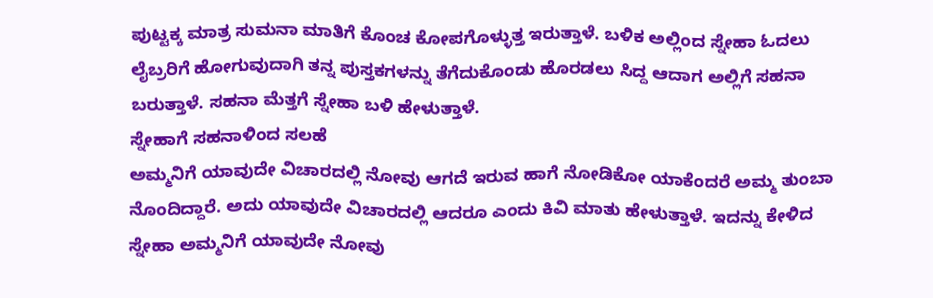ಪುಟ್ಟಕ್ಕ ಮಾತ್ರ ಸುಮನಾ ಮಾತಿಗೆ ಕೊಂಚ ಕೋಪಗೊಳ್ಳುತ್ತ ಇರುತ್ತಾಳೆ. ಬಳಿಕ ಅಲ್ಲಿಂದ ಸ್ನೇಹಾ ಓದಲು ಲೈಬ್ರರಿಗೆ ಹೋಗುವುದಾಗಿ ತನ್ನ ಪುಸ್ತಕಗಳನ್ನು ತೆಗೆದುಕೊಂಡು ಹೊರಡಲು ಸಿದ್ದ ಆದಾಗ ಅಲ್ಲಿಗೆ ಸಹನಾ ಬರುತ್ತಾಳೆ. ಸಹನಾ ಮೆತ್ತಗೆ ಸ್ನೇಹಾ ಬಳಿ ಹೇಳುತ್ತಾಳೆ.
ಸ್ನೇಹಾಗೆ ಸಹನಾಳಿಂದ ಸಲಹೆ
ಅಮ್ಮನಿಗೆ ಯಾವುದೇ ವಿಚಾರದಲ್ಲಿ ನೋವು ಆಗದೆ ಇರುವ ಹಾಗೆ ನೋಡಿಕೋ ಯಾಕೆಂದರೆ ಅಮ್ಮ ತುಂಬಾ ನೊಂದಿದ್ದಾರೆ. ಅದು ಯಾವುದೇ ವಿಚಾರದಲ್ಲಿ ಆದರೂ ಎಂದು ಕಿವಿ ಮಾತು ಹೇಳುತ್ತಾಳೆ. ಇದನ್ನು ಕೇಳಿದ ಸ್ನೇಹಾ ಅಮ್ಮನಿಗೆ ಯಾವುದೇ ನೋವು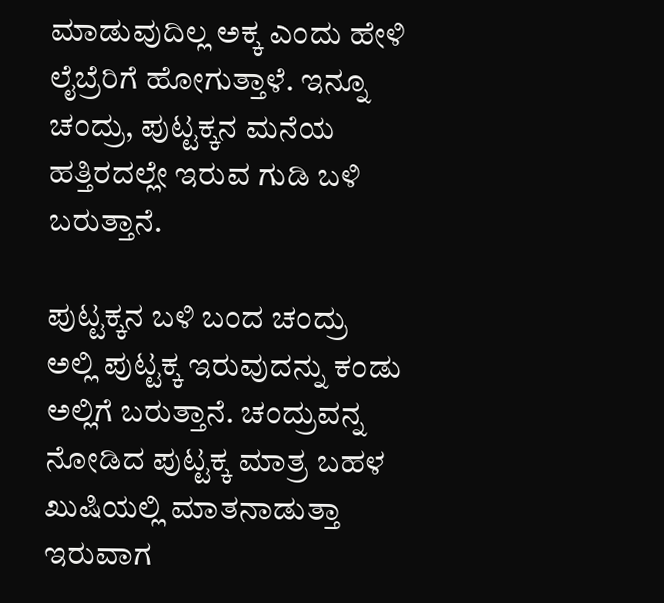ಮಾಡುವುದಿಲ್ಲ ಅಕ್ಕ ಎಂದು ಹೇಳಿ ಲೈಬ್ರೆರಿಗೆ ಹೋಗುತ್ತಾಳೆ. ಇನ್ನೂ ಚಂದ್ರು, ಪುಟ್ಟಕ್ಕನ ಮನೆಯ ಹತ್ತಿರದಲ್ಲೇ ಇರುವ ಗುಡಿ ಬಳಿ ಬರುತ್ತಾನೆ.

ಪುಟ್ಟಕ್ಕನ ಬಳಿ ಬಂದ ಚಂದ್ರು
ಅಲ್ಲಿ ಪುಟ್ಟಕ್ಕ ಇರುವುದನ್ನು ಕಂಡು ಅಲ್ಲಿಗೆ ಬರುತ್ತಾನೆ. ಚಂದ್ರುವನ್ನ ನೋಡಿದ ಪುಟ್ಟಕ್ಕ ಮಾತ್ರ ಬಹಳ ಖುಷಿಯಲ್ಲಿ ಮಾತನಾಡುತ್ತಾ ಇರುವಾಗ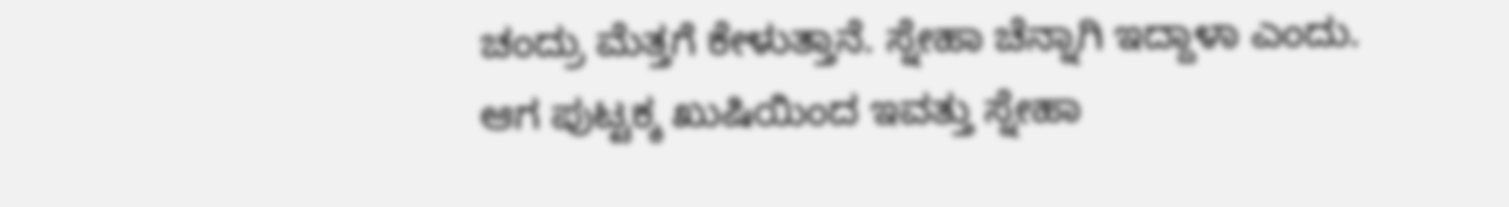ಚಂದ್ರು ಮೆತ್ತಗೆ ಕೇಳುತ್ತಾನೆ. ಸ್ನೇಹಾ ಚೆನ್ನಾಗಿ ಇದ್ದಾಳಾ ಎಂದು. ಆಗ ಪುಟ್ಟಕ್ಕ ಖುಷಿಯಿಂದ ಇವತ್ತು ಸ್ನೇಹಾ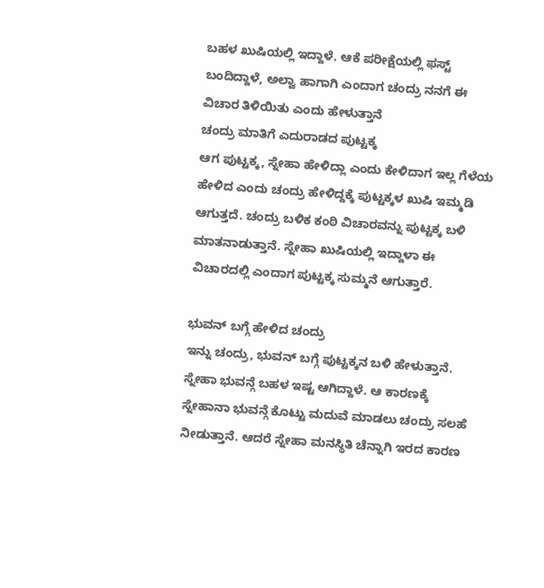ಬಹಳ ಖುಷಿಯಲ್ಲಿ ಇದ್ದಾಳೆ. ಆಕೆ ಪರೀಕ್ಷೆಯಲ್ಲಿ ಫಸ್ಟ್ ಬಂದಿದ್ದಾಳೆ, ಅಲ್ವಾ ಹಾಗಾಗಿ ಎಂದಾಗ ಚಂದ್ರು ನನಗೆ ಈ ವಿಚಾರ ತಿಳಿಯಿತು ಎಂದು ಹೇಳುತ್ತಾನೆ
ಚಂದ್ರು ಮಾತಿಗೆ ಎದುರಾಡದ ಪುಟ್ಟಕ್ಕ
ಆಗ ಪುಟ್ಟಕ್ಕ, ಸ್ನೇಹಾ ಹೇಳಿದ್ಲಾ ಎಂದು ಕೇಳಿದಾಗ ಇಲ್ಲ ಗೆಳೆಯ ಹೇಳಿದ ಎಂದು ಚಂದ್ರು ಹೇಳಿದ್ದಕ್ಕೆ ಪುಟ್ಟಕ್ಕಳ ಖುಷಿ ಇಮ್ಮಡಿ ಆಗುತ್ತದೆ. ಚಂದ್ರು ಬಳಿಕ ಕಂಠಿ ವಿಚಾರವನ್ನು ಪುಟ್ಟಕ್ಕ ಬಳಿ ಮಾತನಾಡುತ್ತಾನೆ. ಸ್ನೇಹಾ ಖುಷಿಯಲ್ಲಿ ಇದ್ದಾಳಾ ಈ ವಿಚಾರದಲ್ಲಿ ಎಂದಾಗ ಪುಟ್ಟಕ್ಕ ಸುಮ್ಮನೆ ಆಗುತ್ತಾರೆ.

ಭುವನ್ ಬಗ್ಗೆ ಹೇಳಿದ ಚಂದ್ರು
ಇನ್ನು ಚಂದ್ರು, ಭುವನ್ ಬಗ್ಗೆ ಪುಟ್ಟಕ್ಕನ ಬಳಿ ಹೇಳುತ್ತಾನೆ. ಸ್ನೇಹಾ ಭುವನ್ಗೆ ಬಹಳ ಇಷ್ಟ ಆಗಿದ್ದಾಳೆ. ಆ ಕಾರಣಕ್ಕೆ ಸ್ನೇಹಾನಾ ಭುವನ್ಗೆ ಕೊಟ್ಟು ಮದುವೆ ಮಾಡಲು ಚಂದ್ರು ಸಲಹೆ ನೀಡುತ್ತಾನೆ. ಆದರೆ ಸ್ನೇಹಾ ಮನಸ್ಥಿತಿ ಚೆನ್ನಾಗಿ ಇರದ ಕಾರಣ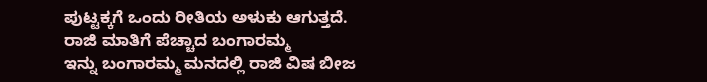ಪುಟ್ಟಕ್ಕಗೆ ಒಂದು ರೀತಿಯ ಅಳುಕು ಆಗುತ್ತದೆ.
ರಾಜಿ ಮಾತಿಗೆ ಪೆಚ್ಚಾದ ಬಂಗಾರಮ್ಮ
ಇನ್ನು ಬಂಗಾರಮ್ಮ ಮನದಲ್ಲಿ ರಾಜಿ ವಿಷ ಬೀಜ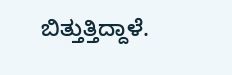ಬಿತ್ತುತ್ತಿದ್ದಾಳೆ.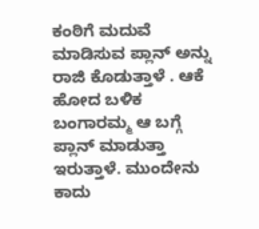ಕಂಠಿಗೆ ಮದುವೆ ಮಾಡಿಸುವ ಪ್ಲಾನ್ ಅನ್ನು ರಾಜಿ ಕೊಡುತ್ತಾಳೆ . ಆಕೆ ಹೋದ ಬಳಿಕ ಬಂಗಾರಮ್ಮ ಆ ಬಗ್ಗೆ ಪ್ಲಾನ್ ಮಾಡುತ್ತಾ ಇರುತ್ತಾಳೆ. ಮುಂದೇನು ಕಾದು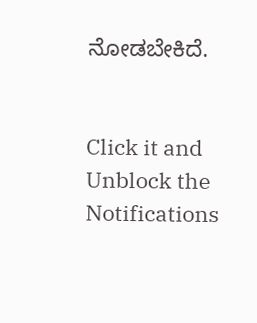ನೋಡಬೇಕಿದೆ.


Click it and Unblock the Notifications